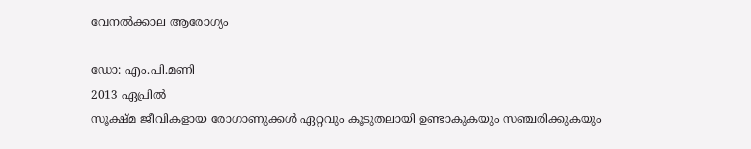വേനല്‍ക്കാല ആരോഗ്യം

ഡോ: എം.പി.മണി
2013 ഏപ്രില്‍
സൂക്ഷ്മ ജീവികളായ രോഗാണുക്കള്‍ ഏറ്റവും കൂടുതലായി ഉണ്ടാകുകയും സഞ്ചരിക്കുകയും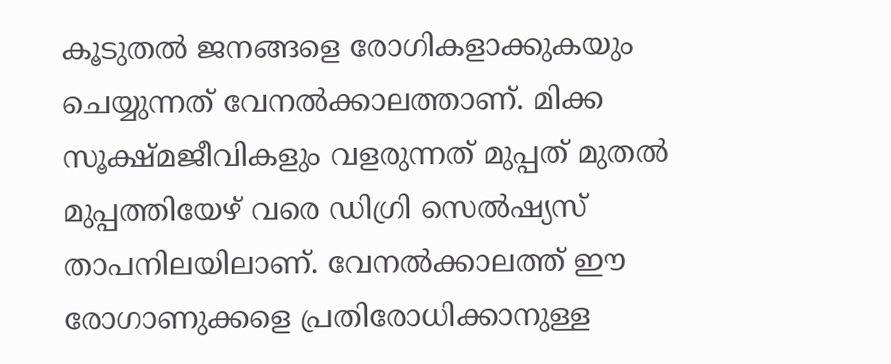കൂടുതല്‍ ജനങ്ങളെ രോഗികളാക്കുകയും ചെയ്യുന്നത് വേനല്‍ക്കാലത്താണ്. മിക്ക സൂക്ഷ്മജീവികളും വളരുന്നത് മുപ്പത് മുതല്‍ മുപ്പത്തിയേഴ് വരെ ഡിഗ്രി സെല്‍ഷ്യസ് താപനിലയിലാണ്. വേനല്‍ക്കാലത്ത് ഈ രോഗാണുക്കളെ പ്രതിരോധിക്കാനുള്ള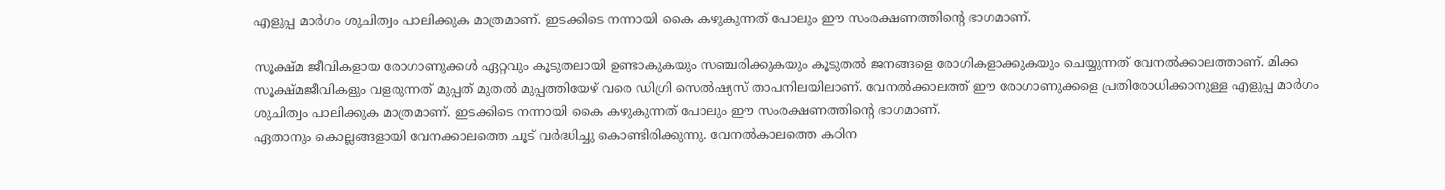എളുപ്പ മാര്‍ഗം ശുചിത്വം പാലിക്കുക മാത്രമാണ്. ഇടക്കിടെ നന്നായി കൈ കഴുകുന്നത് പോലും ഈ സംരക്ഷണത്തിന്റെ ഭാഗമാണ്.

സൂക്ഷ്മ ജീവികളായ രോഗാണുക്കള്‍ ഏറ്റവും കൂടുതലായി ഉണ്ടാകുകയും സഞ്ചരിക്കുകയും കൂടുതല്‍ ജനങ്ങളെ രോഗികളാക്കുകയും ചെയ്യുന്നത് വേനല്‍ക്കാലത്താണ്. മിക്ക സൂക്ഷ്മജീവികളും വളരുന്നത് മുപ്പത് മുതല്‍ മുപ്പത്തിയേഴ് വരെ ഡിഗ്രി സെല്‍ഷ്യസ് താപനിലയിലാണ്. വേനല്‍ക്കാലത്ത് ഈ രോഗാണുക്കളെ പ്രതിരോധിക്കാനുള്ള എളുപ്പ മാര്‍ഗം ശുചിത്വം പാലിക്കുക മാത്രമാണ്. ഇടക്കിടെ നന്നായി കൈ കഴുകുന്നത് പോലും ഈ സംരക്ഷണത്തിന്റെ ഭാഗമാണ്.
ഏതാനും കൊല്ലങ്ങളായി വേനക്കാലത്തെ ചൂട് വര്‍ദ്ധിച്ചു കൊണ്ടിരിക്കുന്നു. വേനല്‍കാലത്തെ കഠിന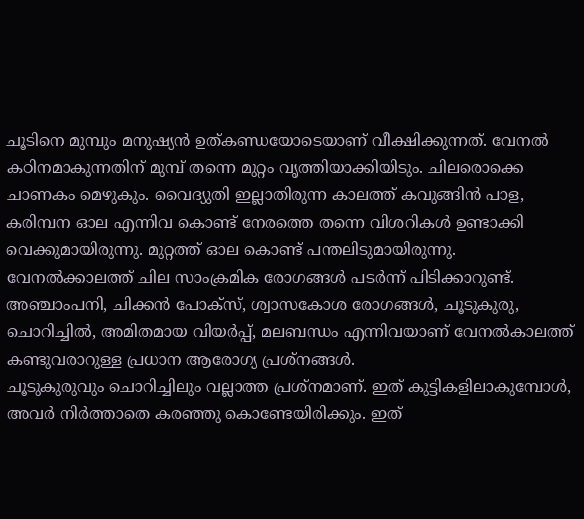ചൂടിനെ മുമ്പും മനുഷ്യന്‍ ഉത്കണ്ഡയോടെയാണ് വീക്ഷിക്കുന്നത്. വേനല്‍ കഠിനമാകുന്നതിന് മുമ്പ് തന്നെ മുറ്റം വൃത്തിയാക്കിയിടും. ചിലരൊക്കെ ചാണകം മെഴുകും. വൈദ്യുതി ഇല്ലാതിരുന്ന കാലത്ത് കവുങ്ങിന്‍ പാള, കരിമ്പന ഓല എന്നിവ കൊണ്ട് നേരത്തെ തന്നെ വിശറികള്‍ ഉണ്ടാക്കി വെക്കുമായിരുന്നു. മുറ്റത്ത് ഓല കൊണ്ട് പന്തലിടുമായിരുന്നു.
വേനല്‍ക്കാലത്ത് ചില സാംക്രമിക രോഗങ്ങള്‍ പടര്‍ന്ന് പിടിക്കാറുണ്ട്. അഞ്ചാംപനി, ചിക്കന്‍ പോക്‌സ്, ശ്വാസകോശ രോഗങ്ങള്‍, ചൂടുകുരു, ചൊറിച്ചില്‍, അമിതമായ വിയര്‍പ്പ്, മലബന്ധം എന്നിവയാണ് വേനല്‍കാലത്ത് കണ്ടുവരാറുള്ള പ്രധാന ആരോഗ്യ പ്രശ്‌നങ്ങള്‍.
ചൂടുകുരുവും ചൊറിച്ചിലും വല്ലാത്ത പ്രശ്‌നമാണ്. ഇത് കുട്ടികളിലാകുമ്പോള്‍, അവര്‍ നിര്‍ത്താതെ കരഞ്ഞു കൊണ്ടേയിരിക്കും. ഇത്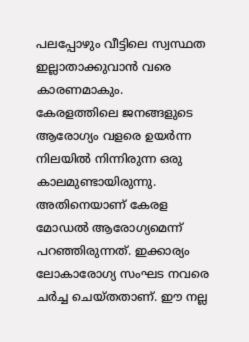പലപ്പോഴും വീട്ടിലെ സ്വസ്ഥത ഇല്ലാതാക്കുവാന്‍ വരെ കാരണമാകും.
കേരളത്തിലെ ജനങ്ങളുടെ ആരോഗ്യം വളരെ ഉയര്‍ന്ന നിലയില്‍ നിന്നിരുന്ന ഒരു കാലമുണ്ടായിരുന്നു. അതിനെയാണ് കേരള മോഡല്‍ ആരോഗ്യമെന്ന് പറഞ്ഞിരുന്നത്. ഇക്കാര്യം ലോകാരോഗ്യ സംഘട നവരെ ചര്‍ച്ച ചെയ്തതാണ്. ഈ നല്ല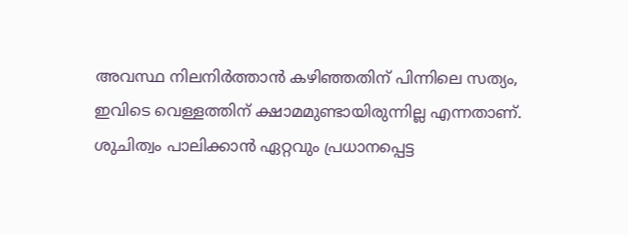അവസ്ഥ നിലനിര്‍ത്താന്‍ കഴിഞ്ഞതിന് പിന്നിലെ സത്യം, ഇവിടെ വെള്ളത്തിന് ക്ഷാമമുണ്ടായിരുന്നില്ല എന്നതാണ്. ശുചിത്വം പാലിക്കാന്‍ ഏറ്റവും പ്രധാനപ്പെട്ട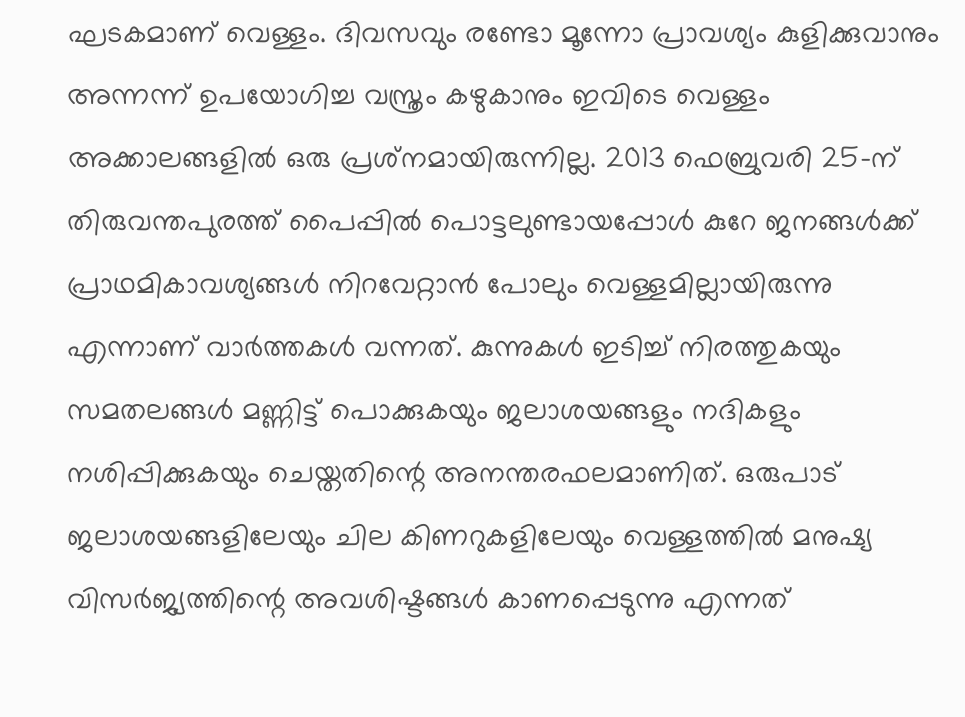ഘടകമാണ് വെള്ളം. ദിവസവും രണ്ടോ മൂന്നോ പ്രാവശ്യം കുളിക്കുവാനും അന്നന്ന് ഉപയോഗിച്ച വസ്ത്രം കഴുകാനും ഇവിടെ വെള്ളം അക്കാലങ്ങളില്‍ ഒരു പ്രശ്‌നമായിരുന്നില്ല. 2013 ഫെബ്രുവരി 25-ന് തിരുവന്തപുരത്ത് പൈപ്പില്‍ പൊട്ടലുണ്ടായപ്പോള്‍ കുറേ ജനങ്ങള്‍ക്ക് പ്രാഥമികാവശ്യങ്ങള്‍ നിറവേറ്റാന്‍ പോലും വെള്ളമില്ലായിരുന്നു എന്നാണ് വാര്‍ത്തകള്‍ വന്നത്. കുന്നുകള്‍ ഇടിച്ച് നിരത്തുകയും സമതലങ്ങള്‍ മണ്ണിട്ട് പൊക്കുകയും ജലാശയങ്ങളും നദികളും നശിപ്പിക്കുകയും ചെയ്തതിന്റെ അനന്തരഫലമാണിത്. ഒരുപാട് ജലാശയങ്ങളിലേയും ചില കിണറുകളിലേയും വെള്ളത്തില്‍ മനുഷ്യ വിസര്‍ജ്യത്തിന്റെ അവശിഷ്ടങ്ങള്‍ കാണപ്പെടുന്നു എന്നത്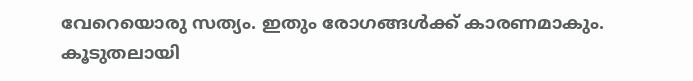വേറെയൊരു സത്യം. ഇതും രോഗങ്ങള്‍ക്ക് കാരണമാകും.
കൂടുതലായി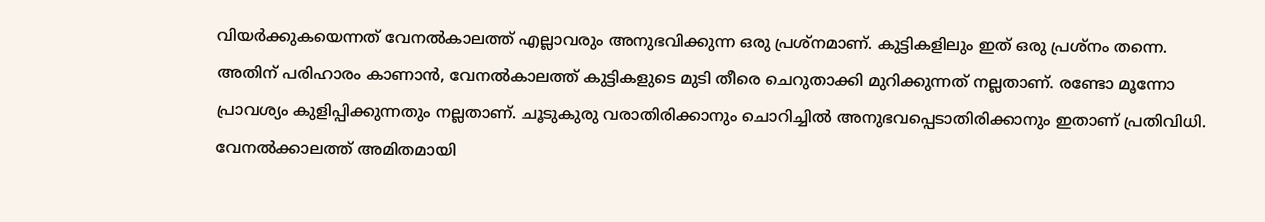വിയര്‍ക്കുകയെന്നത് വേനല്‍കാലത്ത് എല്ലാവരും അനുഭവിക്കുന്ന ഒരു പ്രശ്‌നമാണ്. കുട്ടികളിലും ഇത് ഒരു പ്രശ്‌നം തന്നെ. അതിന് പരിഹാരം കാണാന്‍, വേനല്‍കാലത്ത് കുട്ടികളുടെ മുടി തീരെ ചെറുതാക്കി മുറിക്കുന്നത് നല്ലതാണ്. രണ്ടോ മൂന്നോ പ്രാവശ്യം കുളിപ്പിക്കുന്നതും നല്ലതാണ്. ചൂടുകുരു വരാതിരിക്കാനും ചൊറിച്ചില്‍ അനുഭവപ്പെടാതിരിക്കാനും ഇതാണ് പ്രതിവിധി.
വേനല്‍ക്കാലത്ത് അമിതമായി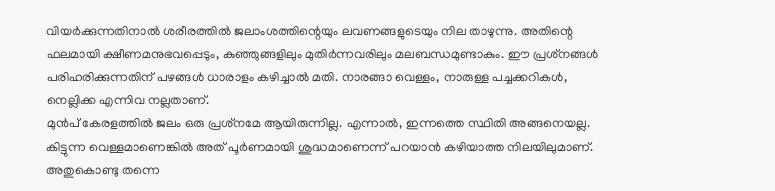വിയര്‍ക്കുന്നതിനാല്‍ ശരീരത്തില്‍ ജലാംശത്തിന്റെയും ലവണങ്ങളുടെയും നില താഴുന്നു. അതിന്റെ ഫലമായി ക്ഷീണമനുഭവപ്പെടും, കുഞ്ഞുങ്ങളിലും മുതിര്‍ന്നവരിലും മലബന്ധമുണ്ടാകും. ഈ പ്രശ്‌നങ്ങള്‍ പരിഹരിക്കുന്നതിന് പഴങ്ങള്‍ ധാരാളം കഴിച്ചാല്‍ മതി. നാരങ്ങാ വെള്ളം, നാരുള്ള പച്ചക്കറികള്‍, നെല്ലിക്ക എന്നിവ നല്ലതാണ്.
മുന്‍പ് കേരളത്തില്‍ ജലം ഒരു പ്രശ്‌നമേ ആയിരുന്നില്ല. എന്നാല്‍, ഇന്നത്തെ സ്ഥിതി അങ്ങനെയല്ല. കിട്ടുന്ന വെള്ളമാണെങ്കില്‍ അത് പൂര്‍ണമായി ശുദ്ധമാണെന്ന് പറയാന്‍ കഴിയാത്ത നിലയിലുമാണ്. അതുകൊണ്ടു തന്നെ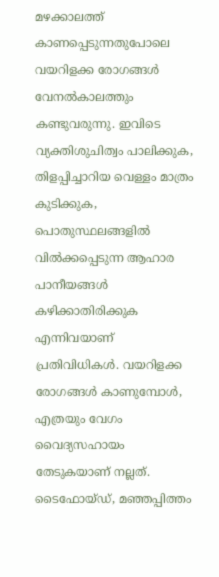മഴക്കാലത്ത് കാണപ്പെടുന്നതുപോലെ വയറിളക്ക രോഗങ്ങള്‍ വേനല്‍കാലത്തും കണ്ടുവരുന്നു. ഇവിടെ വ്യക്തിശുചിത്വം പാലിക്കുക, തിളപ്പിച്ചാറിയ വെള്ളം മാത്രം കുടിക്കുക, പൊതുസ്ഥലങ്ങളില്‍ വില്‍ക്കപ്പെടുന്ന ആഹാര പാനീയങ്ങള്‍ കഴിക്കാതിരിക്കുക എന്നിവയാണ് പ്രതിവിധികള്‍. വയറിളക്ക രോഗങ്ങള്‍ കാണുമ്പോള്‍, എത്രയും വേഗം വൈദ്യസഹായം തേടുകയാണ് നല്ലത്. ടൈഫോയ്ഡ്, മഞ്ഞപ്പിത്തം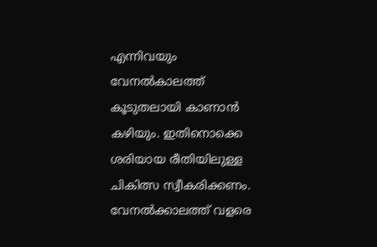എന്നിവയും വേനല്‍കാലത്ത് കൂടുതലായി കാണാന്‍ കഴിയും. ഇതിനൊക്കെ ശരിയായ രീതിയിലുള്ള ചികിത്സ സ്വീകരിക്കണം.
വേനല്‍ക്കാലത്ത് വളരെ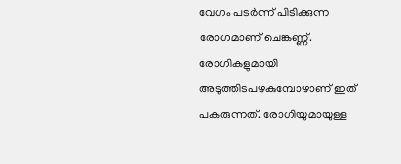വേഗം പടര്‍ന്ന് പിടിക്കുന്ന രോഗമാണ് ചെങ്കണ്ണ്. രോഗികളുമായി അടുത്തിടപഴകുമ്പോഴാണ് ഇത് പകരുന്നത്. രോഗിയുമായുള്ള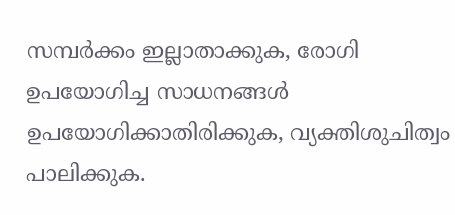സമ്പര്‍ക്കം ഇല്ലാതാക്കുക, രോഗി ഉപയോഗിച്ച സാധനങ്ങള്‍ ഉപയോഗിക്കാതിരിക്കുക, വ്യക്തിശുചിത്വം പാലിക്കുക.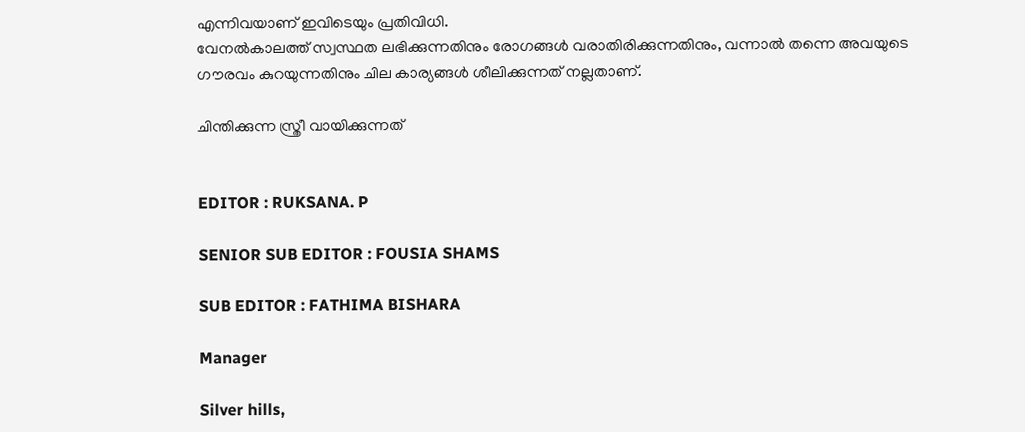എന്നിവയാണ് ഇവിടെയും പ്രതിവിധി.
വേനല്‍കാലത്ത് സ്വസ്ഥത ലഭിക്കുന്നതിനും രോഗങ്ങള്‍ വരാതിരിക്കുന്നതിനും, വന്നാല്‍ തന്നെ അവയുടെ ഗൗരവം കുറയുന്നതിനും ചില കാര്യങ്ങള്‍ ശീലിക്കുന്നത് നല്ലതാണ്.

ചിന്തിക്കുന്ന സ്ത്രീ വായിക്കുന്നത്


EDITOR : RUKSANA. P

SENIOR SUB EDITOR : FOUSIA SHAMS

SUB EDITOR : FATHIMA BISHARA

Manager

Silver hills,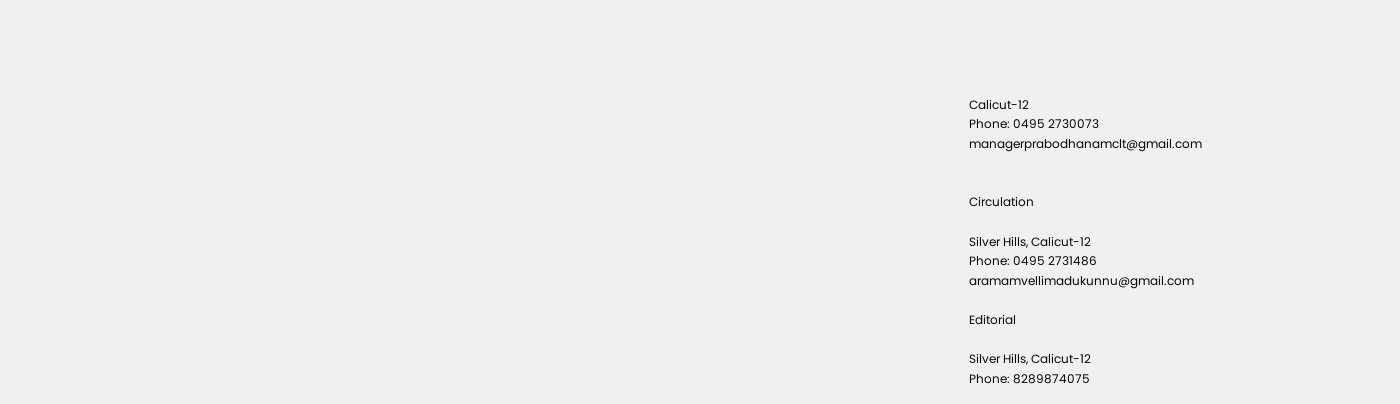Calicut-12
Phone: 0495 2730073
managerprabodhanamclt@gmail.com


Circulation

Silver Hills, Calicut-12
Phone: 0495 2731486
aramamvellimadukunnu@gmail.com

Editorial

Silver Hills, Calicut-12
Phone: 8289874075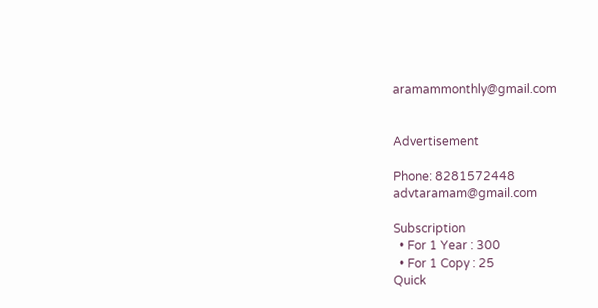aramammonthly@gmail.com


Advertisement

Phone: 8281572448
advtaramam@gmail.com

Subscription
  • For 1 Year : 300
  • For 1 Copy : 25
Quick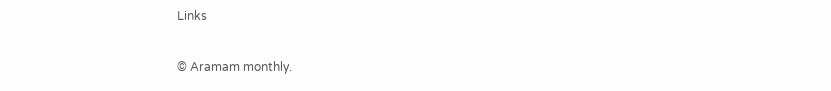Links

© Aramam monthly.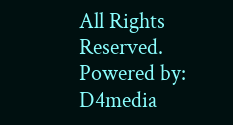All Rights Reserved. Powered by: D4media